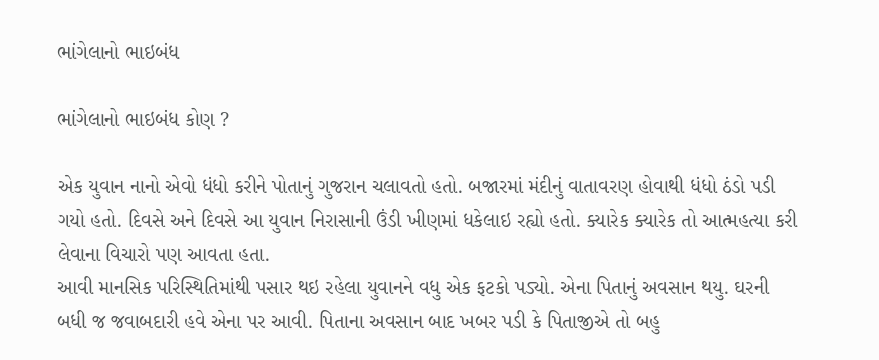ભાંગેલાનો ભાઇબંધ

ભાંગેલાનો ભાઇબંધ કોણ ?

એક યુવાન નાનો એવો ધંધો કરીને પોતાનું ગુજરાન ચલાવતો હતો. બજારમાં મંદીનું વાતાવરણ હોવાથી ધંધો ઠંડો પડી ગયો હતો. દિવસે અને દિવસે આ યુવાન નિરાસાની ઉંડી ખીણમાં ધકેલાઇ રહ્યો હતો. ક્યારેક ક્યારેક તો આત્મહત્યા કરી લેવાના વિચારો પણ આવતા હતા.
આવી માનસિક પરિસ્થિતિમાંથી પસાર થઇ રહેલા યુવાનને વધુ એક ફટકો પડ્યો. એના પિતાનું અવસાન થયુ. ઘરની બધી જ જવાબદારી હવે એના પર આવી. પિતાના અવસાન બાદ ખબર પડી કે પિતાજીએ તો બહુ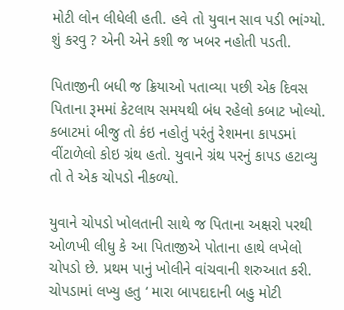મોટી લોન લીધેલી હતી. હવે તો યુવાન સાવ પડી ભાંગ્યો. શું કરવુ ? એની એને કશી જ ખબર નહોતી પડતી.

પિતાજીની બધી જ ક્રિયાઓ પતાવ્યા પછી એક દિવસ પિતાના રૂમમાં કેટલાય સમયથી બંધ રહેલો કબાટ ખોલ્યો. કબાટમાં બીજુ તો કંઇ નહોતું પરંતું રેશમના કાપડમાં વીંટાળેલો કોઇ ગ્રંથ હતો. યુવાને ગ્રંથ પરનું કાપડ હટાવ્યુ તો તે એક ચોપડો નીકળ્યો.

યુવાને ચોપડો ખોલતાની સાથે જ પિતાના અક્ષરો પરથી ઓળખી લીધુ કે આ પિતાજીએ પોતાના હાથે લખેલો ચોપડો છે. પ્રથમ પાનું ખોલીને વાંચવાની શરુઆત કરી. ચોપડામાં લખ્યુ હતુ ‘ મારા બાપદાદાની બહુ મોટી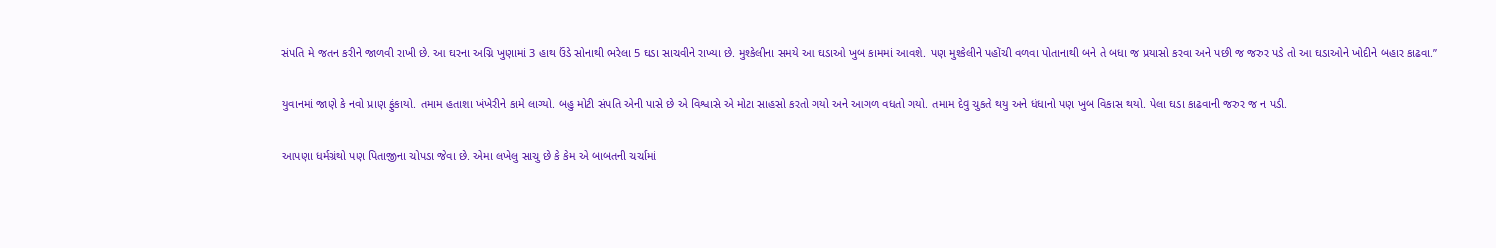સંપતિ મે જતન કરીને જાળવી રાખી છે. આ ઘરના અગ્નિ ખુણામાં 3 હાથ ઉંડે સોનાથી ભરેલા 5 ઘડા સાચવીને રાખ્યા છે. મુશ્કેલીના સમયે આ ઘડાઓ ખુબ કામમાં આવશે. પણ મુશ્કેલીને પહોંચી વળવા પોતાનાથી બને તે બધા જ પ્રયાસો કરવા અને પછી જ જરુર પડે તો આ ઘડાઓને ખોદીને બહાર કાઢવા.”

યુવાનમાં જાણે કે નવો પ્રાણ ફુંકાયો. તમામ હતાશા ખંખેરીને કામે લાગ્યો. બહુ મોટી સંપતિ એની પાસે છે એ વિશ્વાસે એ મોટા સાહસો કરતો ગયો અને આગળ વધતો ગયો. તમામ દેવુ ચુકતે થયુ અને ધંધાનો પણ ખુબ વિકાસ થયો. પેલા ઘડા કાઢવાની જરુર જ ન પડી.

આપણા ધર્મગ્રંથો પણ પિતાજીના ચોપડા જેવા છે. એમા લખેલુ સાચુ છે કે કેમ એ બાબતની ચર્ચામાં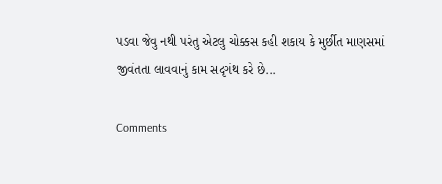પડવા જેવુ નથી પરંતુ એટલુ ચોક્કસ કહી શકાય કે મુર્છીત માણસમાં જીવંતતા લાવવાનું કામ સદૃગંથ કરે છે...

Comments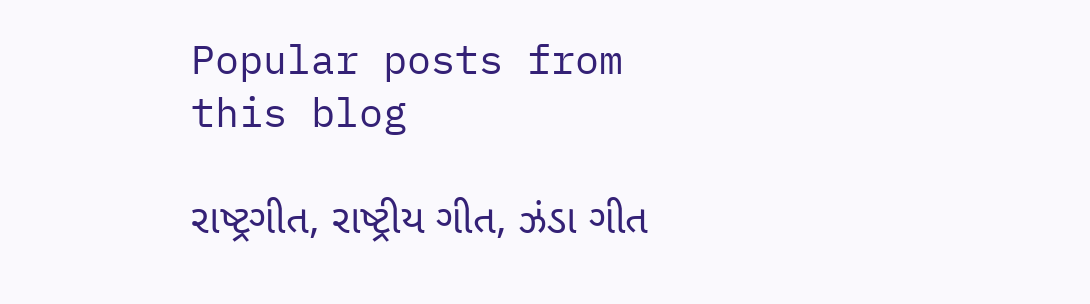Popular posts from this blog

રાષ્ટ્રગીત, રાષ્ટ્રીય ગીત, ઝંડા ગીત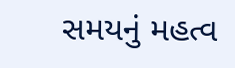સમયનું મહત્વ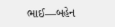ભાઈ―બહેન